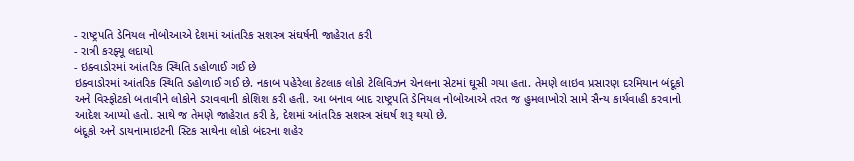- રાષ્ટ્રપતિ ડેનિયલ નોબોઆએ દેશમાં આંતરિક સશસ્ત્ર સંઘર્ષની જાહેરાત કરી
- રાત્રી કરફ્યૂ લદાયો
- ઇક્વાડોરમાં આંતરિક સ્થિતિ ડહોળાઈ ગઈ છે
ઇક્વાડોરમાં આંતરિક સ્થિતિ ડહોળાઈ ગઈ છે. નકાબ પહેરેલા કેટલાક લોકો ટેલિવિઝન ચેનલના સેટમાં ઘૂસી ગયા હતા. તેમણે લાઇવ પ્રસારણ દરમિયાન બંદૂકો અને વિસ્ફોટકો બતાવીને લોકોને ડરાવવાની કોશિશ કરી હતી. આ બનાવ બાદ રાષ્ટ્રપતિ ડેનિયલ નોબોઆએ તરત જ હુમલાખોરો સામે સૈન્ય કાર્યવાહી કરવાનો આદેશ આપ્યો હતો. સાથે જ તેમણે જાહેરાત કરી કે, દેશમાં આંતરિક સશસ્ત્ર સંઘર્ષ શરૂ થયો છે.
બંદૂકો અને ડાયનામાઇટની સ્ટિક સાથેના લોકો બંદરના શહેર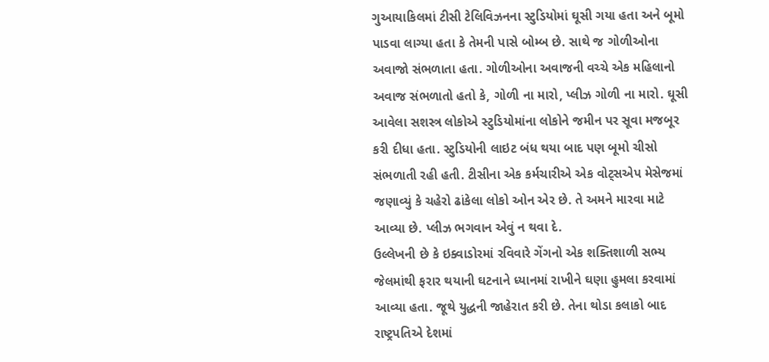ગુઆયાકિલમાં ટીસી ટેલિવિઝનના સ્ટુડિયોમાં ઘૂસી ગયા હતા અને બૂમો પાડવા લાગ્યા હતા કે તેમની પાસે બોમ્બ છે. સાથે જ ગોળીઓના અવાજો સંભળાતા હતા. ગોળીઓના અવાજની વચ્ચે એક મહિલાનો અવાજ સંભળાતો હતો કે, ગોળી ના મારો, પ્લીઝ ગોળી ના મારો. ઘૂસી આવેલા સશસ્ત્ર લોકોએ સ્ટુડિયોમાંના લોકોને જમીન પર સૂવા મજબૂર કરી દીધા હતા. સ્ટુડિયોની લાઇટ બંધ થયા બાદ પણ બૂમો ચીસો સંભળાતી રહી હતી. ટીસીના એક કર્મચારીએ એક વોટ્સએપ મેસેજમાં જણાવ્યું કે ચહેરો ઢાંકેલા લોકો ઓન એર છે. તે અમને મારવા માટે આવ્યા છે. પ્લીઝ ભગવાન એવું ન થવા દે.
ઉલ્લેખની છે કે ઇક્વાડોરમાં રવિવારે ગેંગનો એક શક્તિશાળી સભ્ય જેલમાંથી ફરાર થયાની ઘટનાને ધ્યાનમાં રાખીને ઘણા હુમલા કરવામાં આવ્યા હતા. જૂથે યુદ્ધની જાહેરાત કરી છે. તેના થોડા કલાકો બાદ રાષ્ટ્રપતિએ દેશમાં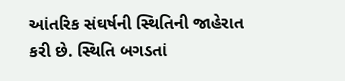આંતરિક સંઘર્ષની સ્થિતિની જાહેરાત કરી છે. સ્થિતિ બગડતાં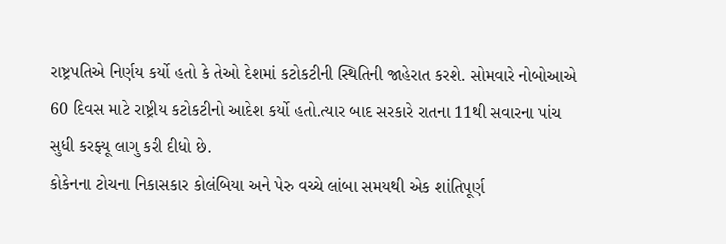રાષ્ટ્રપતિએ નિર્ણય કર્યો હતો કે તેઓ દેશમાં કટોકટીની સ્થિતિની જાહેરાત કરશે. સોમવારે નોબોઆએ 60 દિવસ માટે રાષ્ટ્રીય કટોકટીનો આદેશ કર્યો હતો.ત્યાર બાદ સરકારે રાતના 11થી સવારના પાંચ સુધી કરફ્યૂ લાગુ કરી દીધો છે.
કોકેનના ટોચના નિકાસકાર કોલંબિયા અને પેરુ વચ્ચે લાંબા સમયથી એક શાંતિપૂર્ણ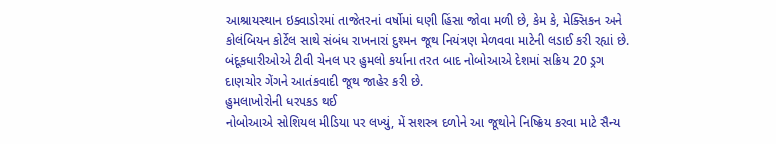આશ્રાયસ્થાન ઇક્વાડોરમાં તાજેતરનાં વર્ષોમાં ઘણી હિંસા જોવા મળી છે, કેમ કે, મેક્સિકન અને કોલંબિયન કોર્ટેલ સાથે સંબંધ રાખનારાં દુશ્મન જૂથ નિયંત્રણ મેળવવા માટેની લડાઈ કરી રહ્યાં છે. બંદૂકધારીઓએ ટીવી ચેનલ પર હુમલો કર્યાના તરત બાદ નોબોઆએ દેશમાં સક્રિય 20 ડ્રગ દાણચોર ગેંગને આતંકવાદી જૂથ જાહેર કરી છે.
હુમલાખોરોની ધરપકડ થઈ
નોબોઆએ સોશિયલ મીડિયા પર લખ્યું, મેં સશસ્ત્ર દળોને આ જૂથોને નિષ્ક્રિય કરવા માટે સૈન્ય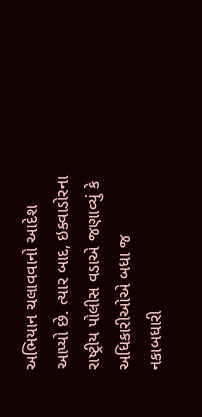અભિયાન ચલાવવાનો આદેશ આપ્યો છે. ત્યાર બાદ, ઇક્વાડોરના રાષ્ટ્રીય પોલીસ વડાએ જણાવ્યું કે અધિકારીઓએ બધા જ નકાબધારી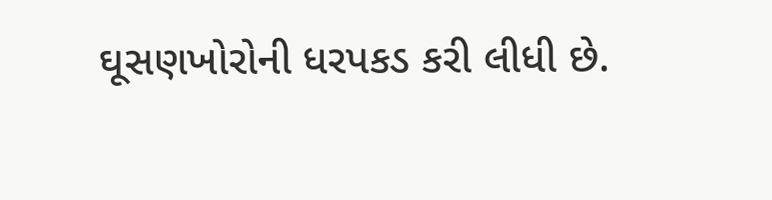ઘૂસણખોરોની ધરપકડ કરી લીધી છે.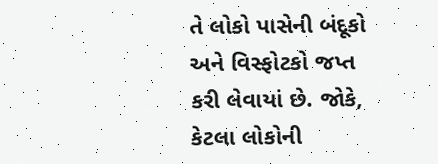તે લોકો પાસેની બંદૂકો અને વિસ્ફોટકો જપ્ત કરી લેવાયાં છે. જોકે, કેટલા લોકોની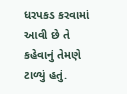ધરપકડ કરવામાં આવી છે તે કહેવાનું તેમણે ટાળ્યું હતું.